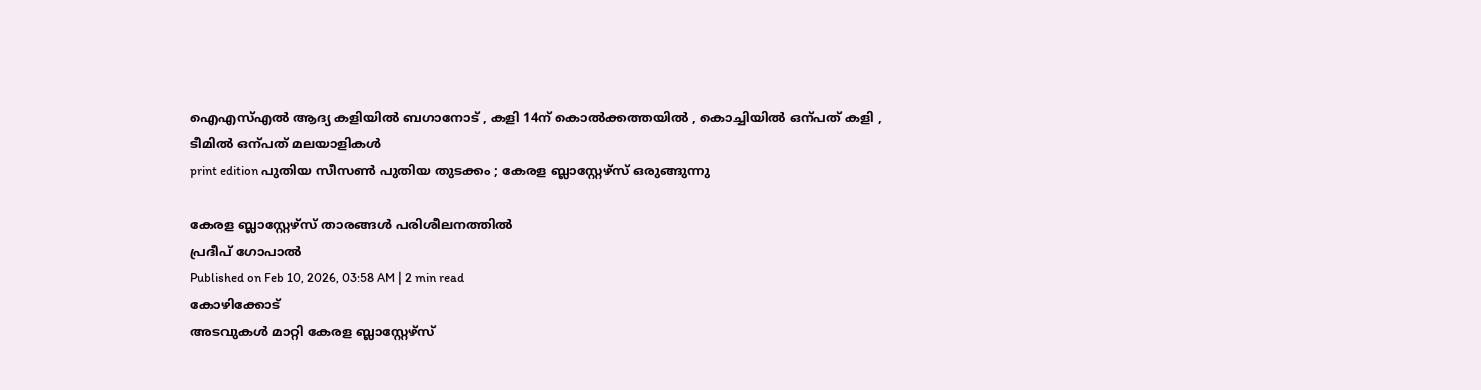ഐഎസ്എൽ ആദ്യ കളിയിൽ ബഗാനോട് , കളി 14ന് കൊൽക്കത്തയിൽ , കൊച്ചിയിൽ ഒന്പത് കളി , ടീമിൽ ഒന്പത് മലയാളികൾ
print edition പുതിയ സീസൺ പുതിയ തുടക്കം ; കേരള ബ്ലാസ്റ്റേഴ്സ് ഒരുങ്ങുന്നു

കേരള ബ്ലാസ്റ്റേഴ്സ് താരങ്ങൾ പരിശീലനത്തിൽ
പ്രദീപ് ഗോപാൽ
Published on Feb 10, 2026, 03:58 AM | 2 min read
കോഴിക്കോട്
അടവുകൾ മാറ്റി കേരള ബ്ലാസ്റ്റേഴ്സ്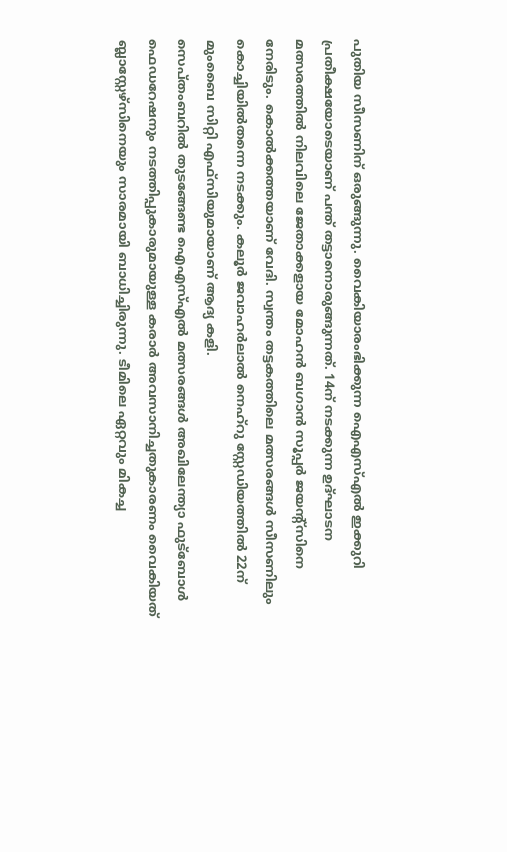പുതിയ സീസണിന് ഒരുങ്ങുന്നു. വൈകിയാരംഭിക്കുന്ന ഐഎസ്എൽ ഇക്കുറി പ്രതീക്ഷയോടെയാണ് പന്ത് തട്ടാനൊരുങ്ങുന്നത്. 14ന് നടക്കുന്ന ഉദ്ഘാടന മത്സരത്തിൽ നിലവിലെ ജേതാക്കളായ മോഹൻ ബഗാൻ സൂപ്പർ ജയന്റ്സിനെ നേരിടും. കൊൽക്കത്തയാണ് വേദി. സ്വന്തം തട്ടകത്തിലെ മത്സരങ്ങൾ സീസണിലും കൊച്ചിയിൽതന്നെ നടക്കും. കലൂർ ജവാഹർലാൽ നെഹ്റു സ്റ്റേഡിയത്തിൽ 22ന് മുംബൈ സിറ്റി എഫ്സിയുമായാണ് ആദ്യ കളി.
സെപ്തംബറിൽ തുടങ്ങേണ്ട ഐഎസ്എൽ മത്സരങ്ങൾ അഖിലേന്ത്യാ ഫുട്ബോൾ ഫെഡറേഷനും നടത്തിപ്പുകാരുമായുള്ള കരാർ അവസാനിച്ചതുകാരണം വൈകിയത് ബ്ലാസ്റ്റേഴ്സിനെയും സാരമായി ബാധിച്ചിരുന്നു. ടീമിലെ ഏറ്റവും മികച്ച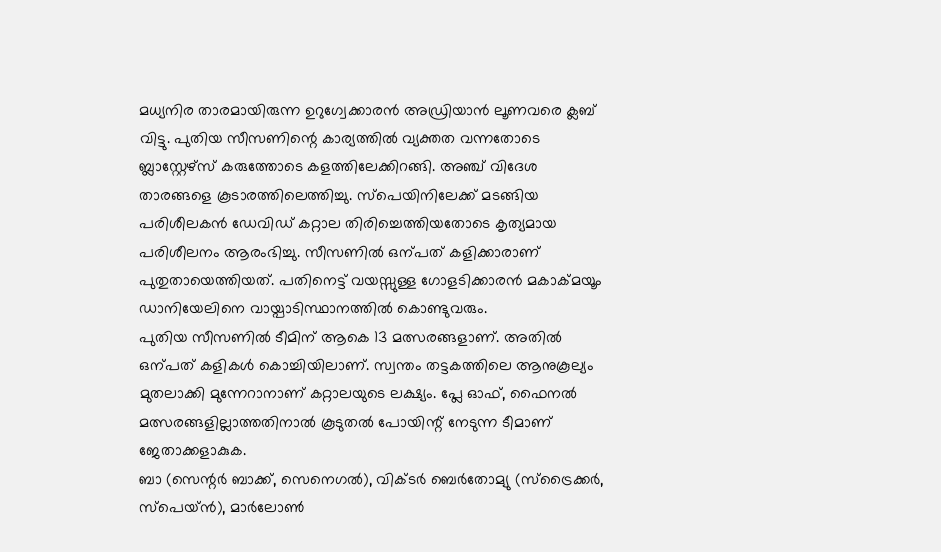മധ്യനിര താരമായിരുന്ന ഉറുഗ്വേക്കാരൻ അഡ്രിയാൻ ലൂണവരെ ക്ലബ് വിട്ടു. പുതിയ സീസണിന്റെ കാര്യത്തിൽ വ്യക്തത വന്നതോടെ ബ്ലാസ്റ്റേഴ്സ് കരുത്തോടെ കളത്തിലേക്കിറങ്ങി. അഞ്ച് വിദേശ താരങ്ങളെ കൂടാരത്തിലെത്തിച്ചു. സ്പെയിനിലേക്ക് മടങ്ങിയ പരിശീലകൻ ഡേവിഡ് കറ്റാല തിരിച്ചെത്തിയതോടെ കൃത്യമായ പരിശീലനം ആരംഭിച്ചു. സീസണിൽ ഒന്പത് കളിക്കാരാണ് പുതുതായെത്തിയത്. പതിനെട്ട് വയസ്സുള്ള ഗോളടിക്കാരൻ മകാക്മയൂം ഡാനിയേലിനെ വായ്പാടിസ്ഥാനത്തിൽ കൊണ്ടുവരും.
പുതിയ സീസണിൽ ടീമിന് ആകെ 13 മത്സരങ്ങളാണ്. അതിൽ ഒന്പത് കളികൾ കൊച്ചിയിലാണ്. സ്വന്തം തട്ടകത്തിലെ ആനുകൂല്യം മുതലാക്കി മുന്നേറാനാണ് കറ്റാലയുടെ ലക്ഷ്യം. പ്ലേ ഓഫ്, ഫൈനൽ മത്സരങ്ങളില്ലാത്തതിനാൽ കൂടുതൽ പോയിന്റ് നേടുന്ന ടീമാണ് ജേതാക്കളാകുക.
ബാ (സെന്റർ ബാക്ക്, സെനെഗൽ), വിക്ടർ ബെർതോമ്യു (സ്ട്രൈക്കർ, സ്പെയ്ൻ), മാർലോൺ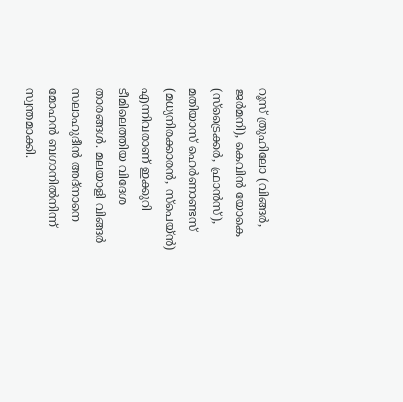റൂസ് ത്രുഹിലോ (വിങ്ങർ, ജർമനി), കെവിൻ യോകെ (സ്ട്രൈക്കർ, ഫ്രാൻസ്), മതിയാസ് ഹെർണാണ്ടസ് (മധ്യനിരക്കാരൻ, സ്പെയ്ൻ) എന്നിവരാണ് ഇക്കുറി ടീമിലെത്തിയ വിദേശ താരങ്ങൾ. മലയാളി വിങ്ങർ സലാഹുദീൻ അദ്നാനെ മോഹൻ ബഗാനിൽനിന്ന് സ്വന്തമാക്കി.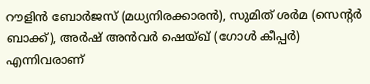റൗളിൻ ബോർജസ് (മധ്യനിരക്കാരൻ), സുമിത് ശർമ (സെന്റർ ബാക്ക്), അർഷ് അൻവർ ഷെയ്ഖ് (ഗോൾ കീപ്പർ) എന്നിവരാണ്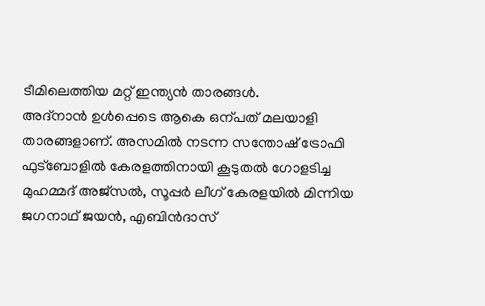ടീമിലെത്തിയ മറ്റ് ഇന്ത്യൻ താരങ്ങൾ.
അദ്നാൻ ഉൾപ്പെടെ ആകെ ഒന്പത് മലയാളി താരങ്ങളാണ്. അസമിൽ നടന്ന സന്തോഷ് ട്രോഫി ഫുട്ബോളിൽ കേരളത്തിനായി കൂടുതൽ ഗോളടിച്ച മുഹമ്മദ് അജ്സൽ, സൂപ്പർ ലീഗ് കേരളയിൽ മിന്നിയ ജഗനാഥ് ജയൻ, എബിൻദാസ്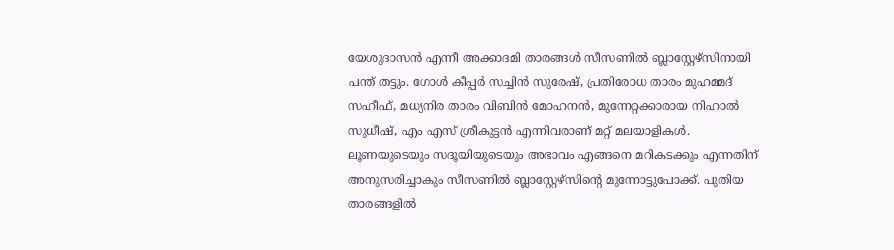യേശുദാസൻ എന്നീ അക്കാദമി താരങ്ങൾ സീസണിൽ ബ്ലാസ്റ്റേഴ്സിനായി പന്ത് തട്ടും. ഗോൾ കീപ്പർ സച്ചിൻ സുരേഷ്, പ്രതിരോധ താരം മുഹമ്മദ് സഹീഫ്, മധ്യനിര താരം വിബിൻ മോഹനൻ, മുന്നേറ്റക്കാരായ നിഹാൽ സുധീഷ്, എം എസ് ശ്രീകുട്ടൻ എന്നിവരാണ് മറ്റ് മലയാളികൾ.
ലൂണയുടെയും സദൂയിയുടെയും അഭാവം എങ്ങനെ മറികടക്കും എന്നതിന് അനുസരിച്ചാകും സീസണിൽ ബ്ലാസ്റ്റേഴ്സിന്റെ മുന്നോട്ടുപോക്ക്. പുതിയ താരങ്ങളിൽ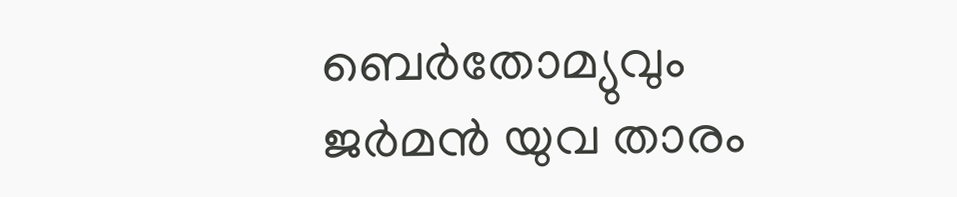ബെർതോമ്യുവും ജർമൻ യുവ താരം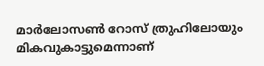മാർലോസൺ റോസ് ത്രുഹിലോയും മികവുകാട്ടുമെന്നാണ്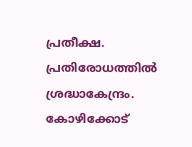പ്രതീക്ഷ. പ്രതിരോധത്തിൽ ശ്രദ്ധാകേന്ദ്രം. കോഴിക്കോട്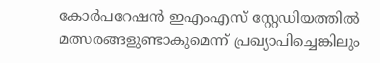കോർപറേഷൻ ഇഎംഎസ് സ്റ്റേഡിയത്തിൽ മത്സരങ്ങളുണ്ടാകുമെന്ന് പ്രഖ്യാപിച്ചെങ്കിലും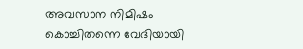അവസാന നിമിഷം കൊച്ചിതന്നെ വേദിയായി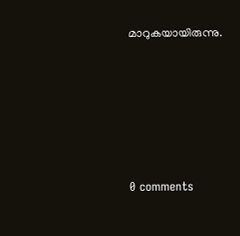മാറുകയായിരുന്നു.










0 comments